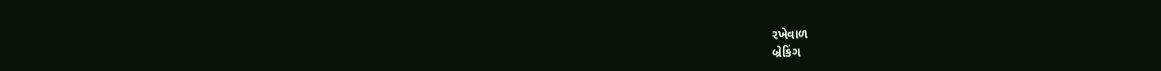રખેવાળ
બ્રેકિંગ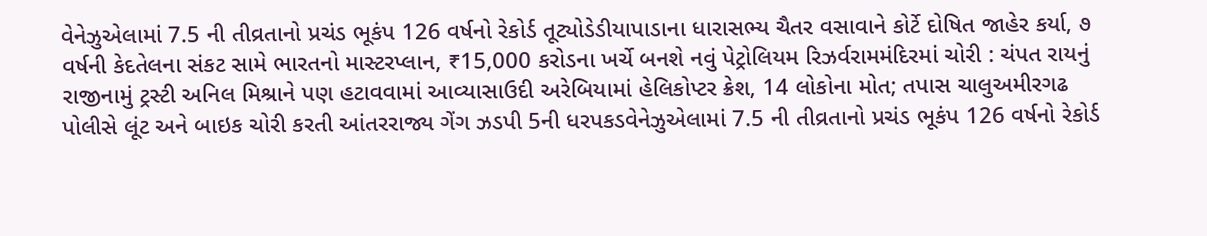વેનેઝુએલામાં 7.5 ની તીવ્રતાનો પ્રચંડ ભૂકંપ 126 વર્ષનો રેકોર્ડ તૂટ્યોડેડીયાપાડાના ધારાસભ્ય ચૈતર વસાવાને કોર્ટે દોષિત જાહેર કર્યા, ૭ વર્ષની કેદતેલના સંકટ સામે ભારતનો માસ્ટરપ્લાન, ₹15,000 કરોડના ખર્ચે બનશે નવું પેટ્રોલિયમ રિઝર્વરામમંદિરમાં ચોરી : ચંપત રાયનું રાજીનામું ટ્રસ્ટી અનિલ મિશ્રાને પણ હટાવવામાં આવ્યાસાઉદી અરેબિયામાં હેલિકોપ્ટર ક્રેશ, 14 લોકોના મોત; તપાસ ચાલુઅમીરગઢ પોલીસે લૂંટ અને બાઇક ચોરી કરતી આંતરરાજ્ય ગેંગ ઝડપી 5ની ધરપકડવેનેઝુએલામાં 7.5 ની તીવ્રતાનો પ્રચંડ ભૂકંપ 126 વર્ષનો રેકોર્ડ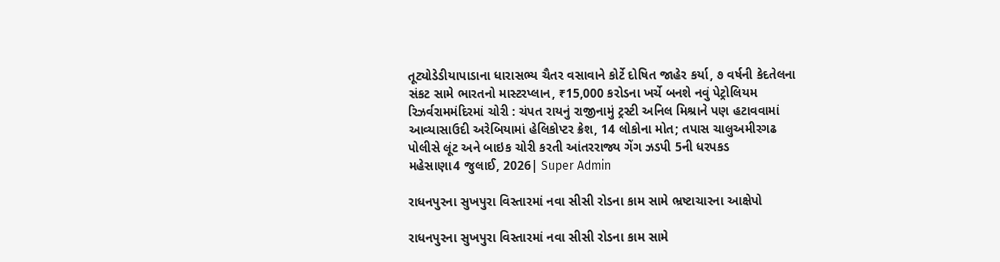તૂટ્યોડેડીયાપાડાના ધારાસભ્ય ચૈતર વસાવાને કોર્ટે દોષિત જાહેર કર્યા, ૭ વર્ષની કેદતેલના સંકટ સામે ભારતનો માસ્ટરપ્લાન, ₹15,000 કરોડના ખર્ચે બનશે નવું પેટ્રોલિયમ રિઝર્વરામમંદિરમાં ચોરી : ચંપત રાયનું રાજીનામું ટ્રસ્ટી અનિલ મિશ્રાને પણ હટાવવામાં આવ્યાસાઉદી અરેબિયામાં હેલિકોપ્ટર ક્રેશ, 14 લોકોના મોત; તપાસ ચાલુઅમીરગઢ પોલીસે લૂંટ અને બાઇક ચોરી કરતી આંતરરાજ્ય ગેંગ ઝડપી 5ની ધરપકડ
મહેસાણા4 જુલાઈ, 2026| Super Admin

રાધનપુરના સુખપુરા વિસ્તારમાં નવા સીસી રોડના કામ સામે ભ્રષ્ટાચારના આક્ષેપો

રાધનપુરના સુખપુરા વિસ્તારમાં નવા સીસી રોડના કામ સામે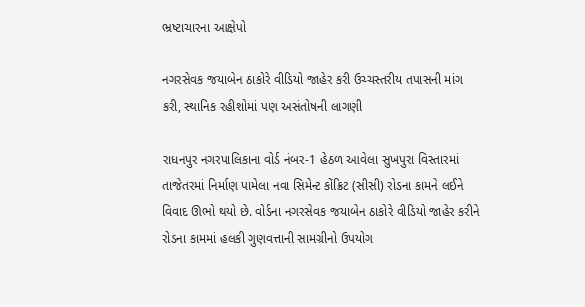ભ્રષ્ટાચારના આક્ષેપો

નગરસેવક જયાબેન ઠાકોરે વીડિયો જાહેર કરી ઉચ્ચસ્તરીય તપાસની માંગ કરી, સ્થાનિક રહીશોમાં પણ અસંતોષની લાગણી

રાધનપુર નગરપાલિકાના વોર્ડ નંબર-1 હેઠળ આવેલા સુખપુરા વિસ્તારમાં તાજેતરમાં નિર્માણ પામેલા નવા સિમેન્ટ કોંક્રિટ (સીસી) રોડના કામને લઈને વિવાદ ઊભો થયો છે. વોર્ડના નગરસેવક જયાબેન ઠાકોરે વીડિયો જાહેર કરીને રોડના કામમાં હલકી ગુણવત્તાની સામગ્રીનો ઉપયોગ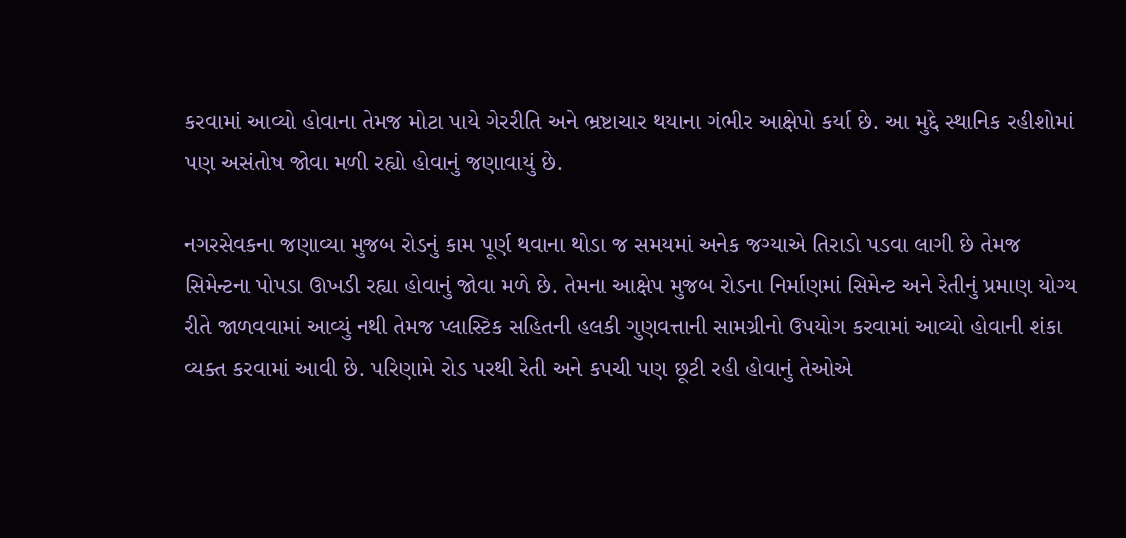કરવામાં આવ્યો હોવાના તેમજ મોટા પાયે ગેરરીતિ અને ભ્રષ્ટાચાર થયાના ગંભીર આક્ષેપો કર્યા છે. આ મુદ્દે સ્થાનિક રહીશોમાં પણ અસંતોષ જોવા મળી રહ્યો હોવાનું જણાવાયું છે.

નગરસેવકના જણાવ્યા મુજબ રોડનું કામ પૂર્ણ થવાના થોડા જ સમયમાં અનેક જગ્યાએ તિરાડો પડવા લાગી છે તેમજ સિમેન્ટના પોપડા ઊખડી રહ્યા હોવાનું જોવા મળે છે. તેમના આક્ષેપ મુજબ રોડના નિર્માણમાં સિમેન્ટ અને રેતીનું પ્રમાણ યોગ્ય રીતે જાળવવામાં આવ્યું નથી તેમજ પ્લાસ્ટિક સહિતની હલકી ગુણવત્તાની સામગ્રીનો ઉપયોગ કરવામાં આવ્યો હોવાની શંકા વ્યક્ત કરવામાં આવી છે. પરિણામે રોડ પરથી રેતી અને કપચી પણ છૂટી રહી હોવાનું તેઓએ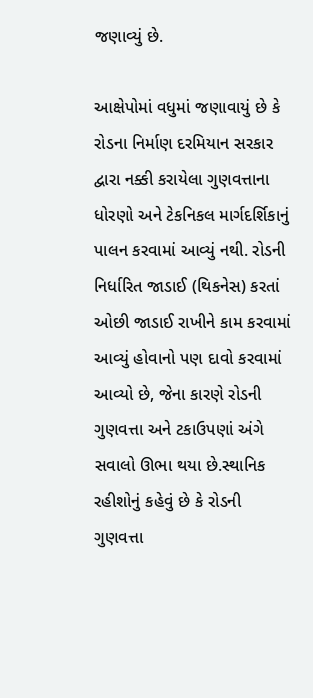જણાવ્યું છે.

આક્ષેપોમાં વધુમાં જણાવાયું છે કે રોડના નિર્માણ દરમિયાન સરકાર દ્વારા નક્કી કરાયેલા ગુણવત્તાના ધોરણો અને ટેકનિકલ માર્ગદર્શિકાનું પાલન કરવામાં આવ્યું નથી. રોડની નિર્ધારિત જાડાઈ (થિકનેસ) કરતાં ઓછી જાડાઈ રાખીને કામ કરવામાં આવ્યું હોવાનો પણ દાવો કરવામાં આવ્યો છે, જેના કારણે રોડની ગુણવત્તા અને ટકાઉપણાં અંગે સવાલો ઊભા થયા છે.સ્થાનિક રહીશોનું કહેવું છે કે રોડની ગુણવત્તા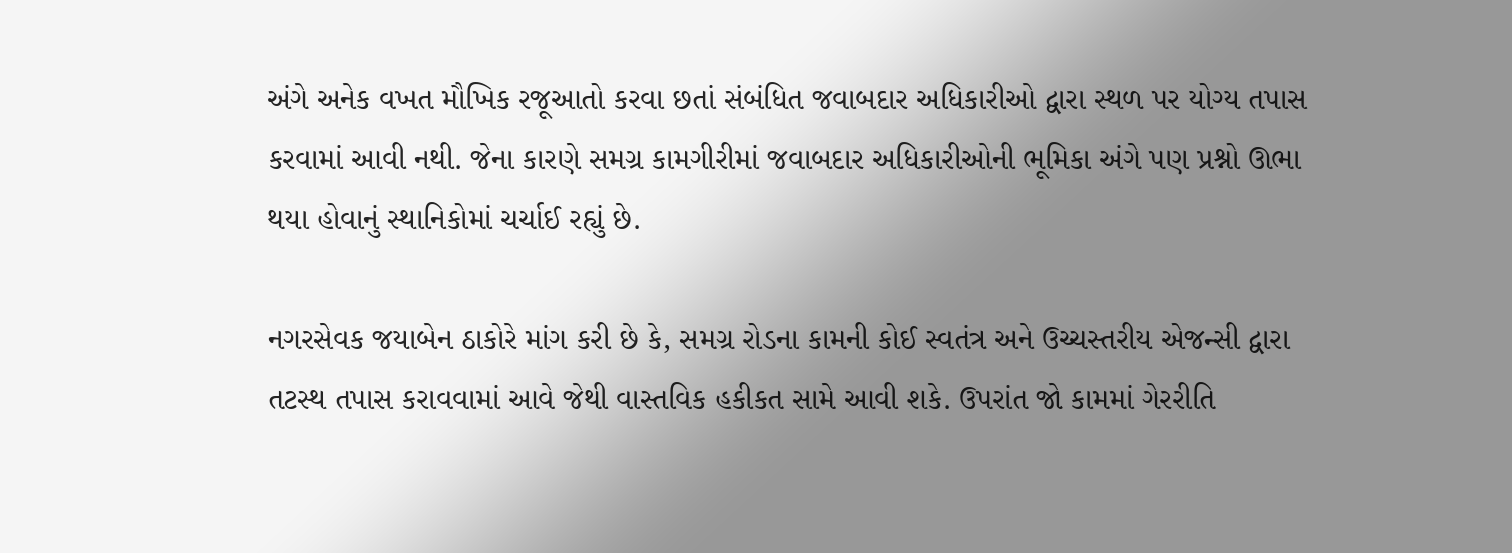અંગે અનેક વખત મૌખિક રજૂઆતો કરવા છતાં સંબંધિત જવાબદાર અધિકારીઓ દ્વારા સ્થળ પર યોગ્ય તપાસ કરવામાં આવી નથી. જેના કારણે સમગ્ર કામગીરીમાં જવાબદાર અધિકારીઓની ભૂમિકા અંગે પણ પ્રશ્નો ઊભા થયા હોવાનું સ્થાનિકોમાં ચર્ચાઈ રહ્યું છે.

નગરસેવક જયાબેન ઠાકોરે માંગ કરી છે કે, સમગ્ર રોડના કામની કોઈ સ્વતંત્ર અને ઉચ્ચસ્તરીય એજન્સી દ્વારા તટસ્થ તપાસ કરાવવામાં આવે જેથી વાસ્તવિક હકીકત સામે આવી શકે. ઉપરાંત જો કામમાં ગેરરીતિ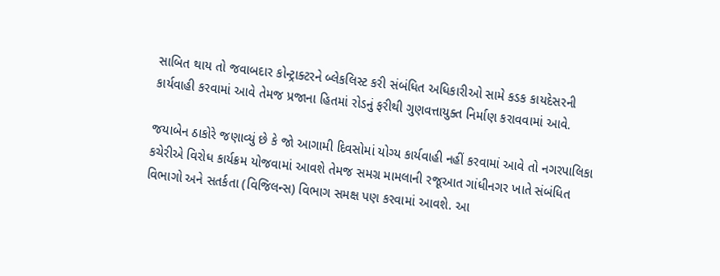સાબિત થાય તો જવાબદાર કોન્ટ્રાક્ટરને બ્લેકલિસ્ટ કરી સંબંધિત અધિકારીઓ સામે કડક કાયદેસરની કાર્યવાહી કરવામાં આવે તેમજ પ્રજાના હિતમાં રોડનું ફરીથી ગુણવત્તાયુક્ત નિર્માણ કરાવવામાં આવે.

જયાબેન ઠાકોરે જણાવ્યું છે કે જો આગામી દિવસોમાં યોગ્ય કાર્યવાહી નહીં કરવામાં આવે તો નગરપાલિકા કચેરીએ વિરોધ કાર્યક્રમ યોજવામાં આવશે તેમજ સમગ્ર મામલાની રજૂઆત ગાંધીનગર ખાતે સંબંધિત વિભાગો અને સતર્કતા (વિજિલન્સ) વિભાગ સમક્ષ પણ કરવામાં આવશે. આ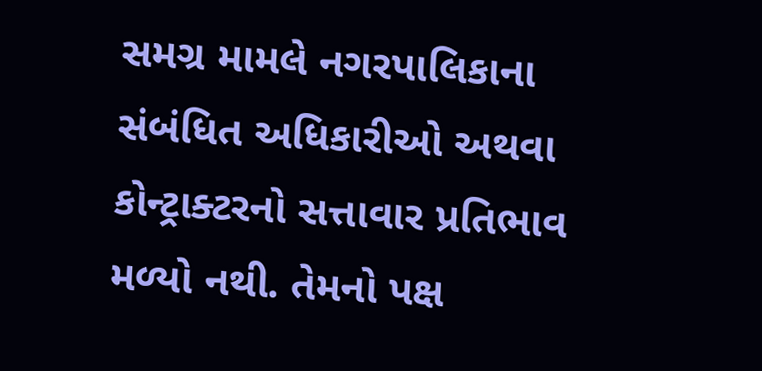સમગ્ર મામલે નગરપાલિકાના સંબંધિત અધિકારીઓ અથવા કોન્ટ્રાક્ટરનો સત્તાવાર પ્રતિભાવ મળ્યો નથી. તેમનો પક્ષ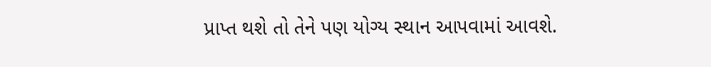પ્રાપ્ત થશે તો તેને પણ યોગ્ય સ્થાન આપવામાં આવશે.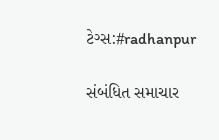ટેગ્સ:#radhanpur

સંબંધિત સમાચાર